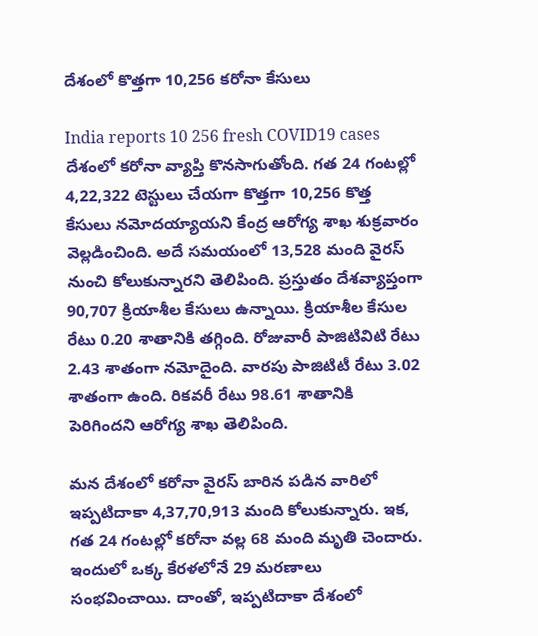దేశంలో కొత్తగా 10,256 కరోనా కేసులు

India reports 10 256 fresh COVID19 cases
దేశంలో కరోనా వ్యాప్తి కొనసాగుతోంది. గత 24 గంటల్లో 4,22,322 టెస్టులు చేయగా కొత్తగా 10,256 కొత్త కేసులు నమోదయ్యాయని కేంద్ర ఆరోగ్య శాఖ శుక్రవారం వెల్లడించింది. అదే సమయంలో 13,528 మంది వైరస్ నుంచి కోలుకున్నారని తెలిపింది. ప్రస్తుతం దేశవ్యాప్తంగా 90,707 క్రియాశీల కేసులు ఉన్నాయి. క్రియాశీల కేసుల రేటు 0.20 శాతానికి తగ్గింది. రోజువారీ పాజిటివిటి రేటు 2.43 శాతంగా నమోదైంది. వారపు పాజిటిటీ రేటు 3.02 శాతంగా ఉంది. రికవరీ రేటు 98.61 శాతానికి పెరిగిందని ఆరోగ్య శాఖ తెలిపింది.

మన దేశంలో కరోనా వైరస్ బారిన పడిన వారిలో ఇప్పటిదాకా 4,37,70,913 మంది కోలుకున్నారు. ఇక, గత 24 గంటల్లో కరోనా వల్ల 68 మంది మృతి చెందారు. ఇందులో ఒక్క కేరళలోనే 29 మరణాలు సంభవించాయి. దాంతో, ఇప్పటిదాకా దేశంలో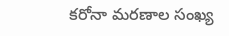కరోనా మరణాల సంఖ్య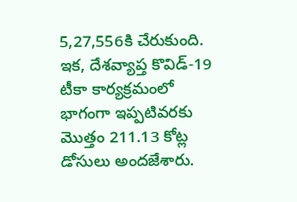5,27,556కి చేరుకుంది. ఇక, దేశవ్యాప్త కొవిడ్‌-19 టీకా కార్యక్రమంలో భాగంగా ఇప్పటివరకు మొత్తం 211.13 కోట్ల డోసులు అందజేశారు.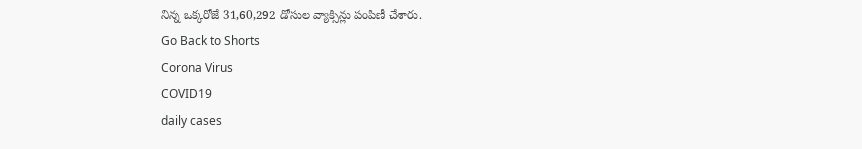నిన్న ఒక్కరోజే 31,60,292 డోసుల వ్యాక్సిన్లు పంపిణీ చేశారు.
Go Back to Shorts
Corona Virus
COVID19
daily cases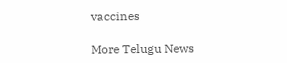vaccines

More Telugu News